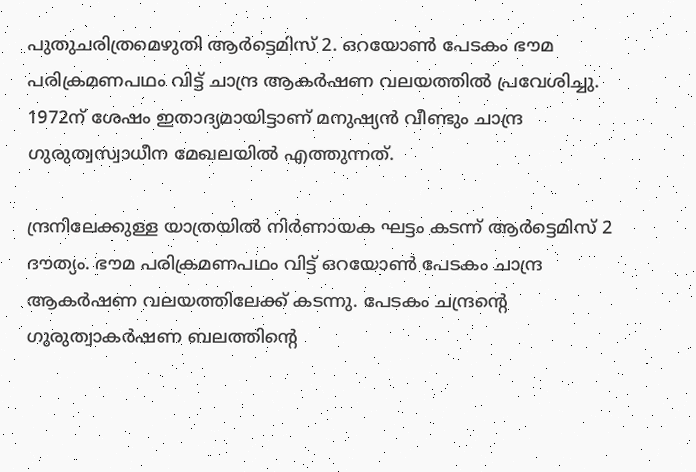പുതുചരിത്രമെഴുതി ആർട്ടെമിസ് 2. ഒറയോൺ പേടകം ഭൗമ പരിക്രമണപഥം വിട്ട് ചാന്ദ്ര ആകർഷണ വലയത്തിൽ പ്രവേശിച്ചു. 1972ന് ശേഷം ഇതാദ്യമായിട്ടാണ് മനുഷ്യൻ വീണ്ടും ചാന്ദ്ര ഗുരുത്വസ്വാധീന മേഖലയിൽ എത്തുന്നത്.

ന്ദ്രനിലേക്കുള്ള യാത്രയിൽ നിർണായക ഘട്ടം കടന്ന് ആർട്ടെമിസ് 2 ദൗത്യം. ഭൗമ പരിക്രമണപഥം വിട്ട് ഒറയോൺ പേടകം ചാന്ദ്ര ആകർഷണ വലയത്തിലേക്ക് കടന്നു. പേടകം ചന്ദ്രന്റെ ഗുരുത്വാകർഷണ ബലത്തിന്റെ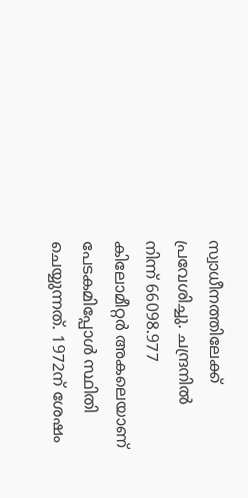സ്വാധീനത്തിലേക്ക് പ്രവേശിച്ചു. ചന്ദ്രനിൽ നിന്ന് 66098.977 കിലോമീറ്റർ അകലെയാണ് പേടകമിപ്പോൾ സ്ഥിതി ചെയ്യുന്നത്. 1972ന് ശേഷം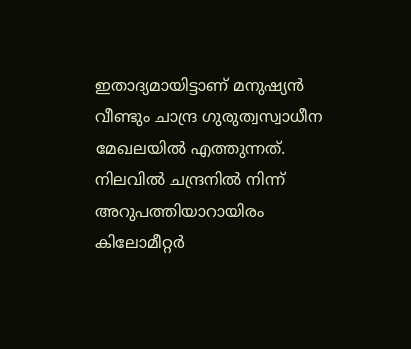ഇതാദ്യമായിട്ടാണ് മനുഷ്യൻ വീണ്ടും ചാന്ദ്ര ഗുരുത്വസ്വാധീന മേഖലയിൽ എത്തുന്നത്. നിലവിൽ ചന്ദ്രനിൽ നിന്ന് അറുപത്തിയാറായിരം കിലോമീറ്റർ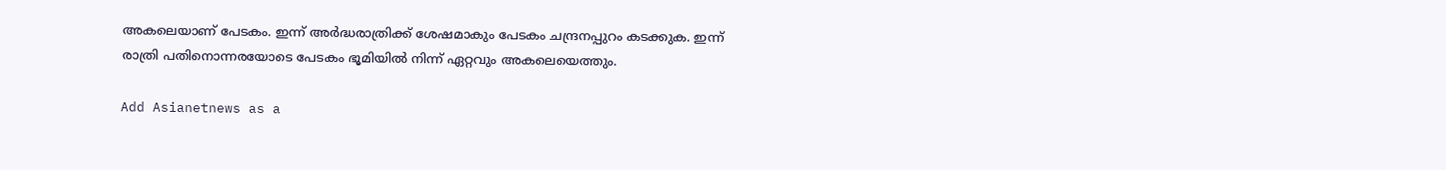അകലെയാണ് പേടകം. ഇന്ന് അർദ്ധരാത്രിക്ക് ശേഷമാകും പേടകം ചന്ദ്രനപ്പുറം കടക്കുക. ഇന്ന് രാത്രി പതിനൊന്നരയോടെ പേടകം ഭൂമിയിൽ നിന്ന് ഏറ്റവും അകലെയെത്തും.

Add Asianetnews as a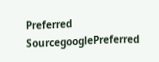Preferred SourcegooglePreferred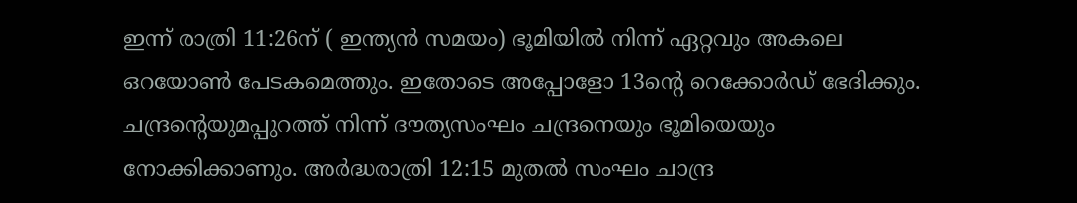ഇന്ന് രാത്രി 11:26ന് ( ഇന്ത്യൻ സമയം) ഭൂമിയിൽ നിന്ന് ഏറ്റവും അകലെ ഒറയോൺ പേടകമെത്തും. ഇതോടെ അപ്പോളോ 13ന്റെ റെക്കോർഡ് ഭേദിക്കും. ചന്ദ്രൻ്റെയുമപ്പുറത്ത് നിന്ന് ദൗത്യസംഘം ചന്ദ്രനെയും ഭൂമിയെയും നോക്കിക്കാണും. അർദ്ധരാത്രി 12:15 മുതൽ സംഘം ചാന്ദ്ര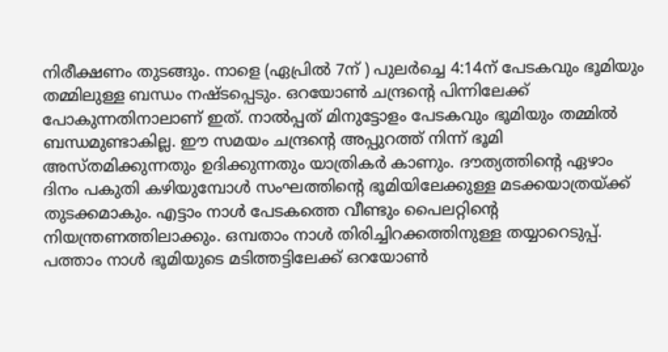നിരീക്ഷണം തുടങ്ങും. നാളെ (ഏപ്രിൽ 7ന് ) പുലർച്ചെ 4:14ന് പേടകവും ഭൂമിയും തമ്മിലുള്ള ബന്ധം നഷ്ടപ്പെടും. ഒറയോൺ ചന്ദ്രന്റെ പിന്നിലേക്ക് പോകുന്നതിനാലാണ് ഇത്. നാൽപ്പത് മിനുട്ടോളം പേടകവും ഭൂമിയും തമ്മിൽ ബന്ധമുണ്ടാകില്ല. ഈ സമയം ചന്ദ്രന്റെ അപ്പുറത്ത് നിന്ന് ഭൂമി അസ്തമിക്കുന്നതും ഉദിക്കുന്നതും യാത്രികർ കാണും. ദൗത്യത്തിന്റെ ഏഴാം ദിനം പകുതി കഴിയുമ്പോൾ സംഘത്തിന്റെ ഭൂമിയിലേക്കുള്ള മടക്കയാത്രയ്ക്ക് തുടക്കമാകും. എട്ടാം നാൾ പേടകത്തെ വീണ്ടും പൈലറ്റിന്റെ നിയന്ത്രണത്തിലാക്കും. ഒമ്പതാം നാൾ തിരിച്ചിറക്കത്തിനുള്ള തയ്യാറെടുപ്പ്. പത്താം നാൾ ഭൂമിയുടെ മടിത്തട്ടിലേക്ക് ഒറയോൺ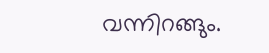വന്നിറങ്ങും.